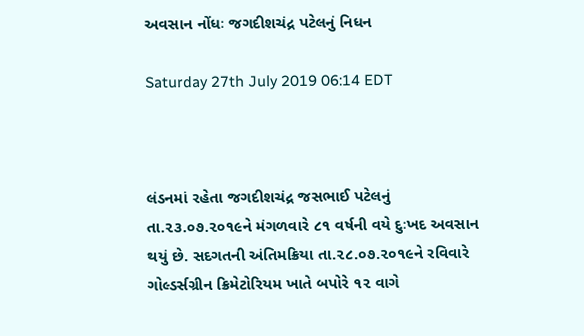અવસાન નોંધઃ જગદીશચંદ્ર પટેલનું નિધન

Saturday 27th July 2019 06:14 EDT



લંડનમાં રહેતા જગદીશચંદ્ર જસભાઈ પટેલનું તા.૨૩.૦૭.૨૦૧૯ને મંગળવારે ૮૧ વર્ષની વયે દુઃખદ અવસાન થયું છે. સદગતની અંતિમક્રિયા તા.૨૮.૦૭.૨૦૧૯ને રવિવારે ગોલ્ડર્સગ્રીન ક્રિમેટોરિયમ ખાતે બપોરે ૧૨ વાગે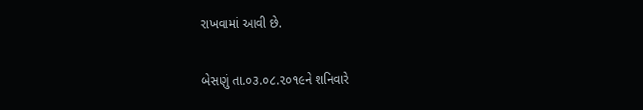રાખવામાં આવી છે.

બેસણું તા.૦૩.૦૮.૨૦૧૯ને શનિવારે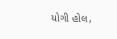યોગી હોલ,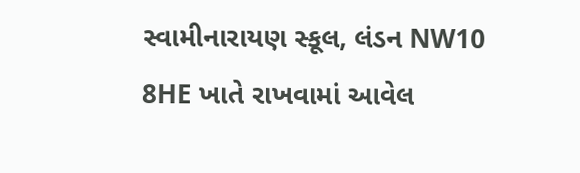સ્વામીનારાયણ સ્કૂલ, લંડન NW10 8HE ખાતે રાખવામાં આવેલ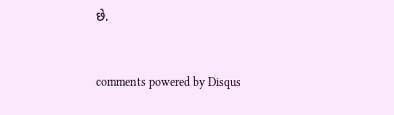છે.


comments powered by Disqus